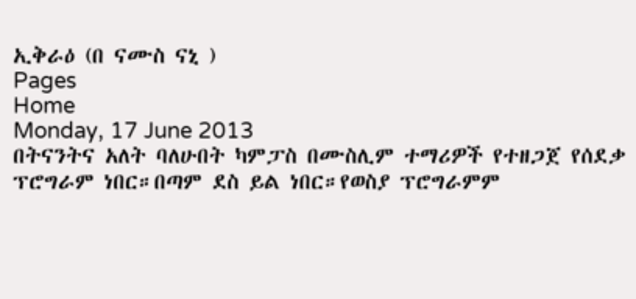ኢቅራዕ (በ ናሙስ ናኒ )
Pages
Home
Monday, 17 June 2013
በትናንትና አለት ባለሁበት ካምፓስ በሙስሊም ተማሪዎች የተዘጋጀ የሰደቃ ፕሮግራም ነበር።በጣም ደስ ይል ነበር።የወስያ ፕሮግራምም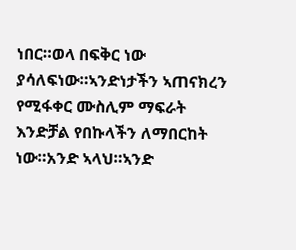ነበር።ወላ በፍቅር ነው ያሳለፍነው።ኣንድነታችን ኣጠናክረን የሚፋቀር ሙስሊም ማፍራት እንድቻል የበኩላችን ለማበርከት ነው።አንድ ኣላህ።ኣንድ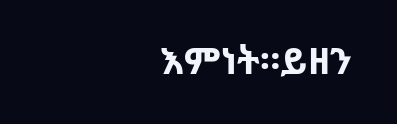እምነት።ይዘን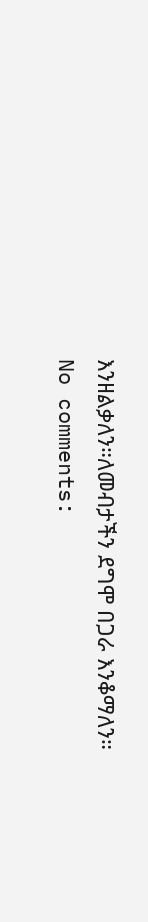እንዘልቃለን።ለመብታችን ደግሞ በጋራ እንቆማለን።
No comments: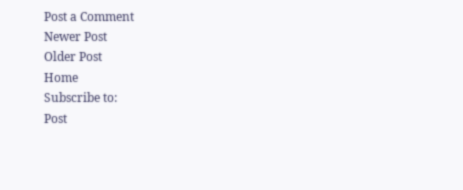Post a Comment
Newer Post
Older Post
Home
Subscribe to:
Post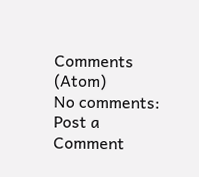Comments (Atom)
No comments:
Post a Comment